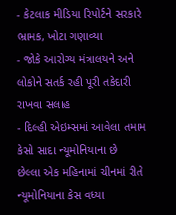- કેટલાક મીડિયા રિપોર્ટને સરકારે ભ્રામક, ખોટા ગણાવ્યા
- જોકે આરોગ્ય મંત્રાલયને અને લોકોને સતર્ક રહી પૂરી તકેદારી રાખવા સલાહ
- દિલ્હી એઇમ્સમાં આવેલા તમામ કેસો સાદા ન્યૂમોનિયાના છે
છેલ્લા એક મહિનામાં ચીનમાં રીતે ન્યૂમોનિયાના કેસ વધ્યા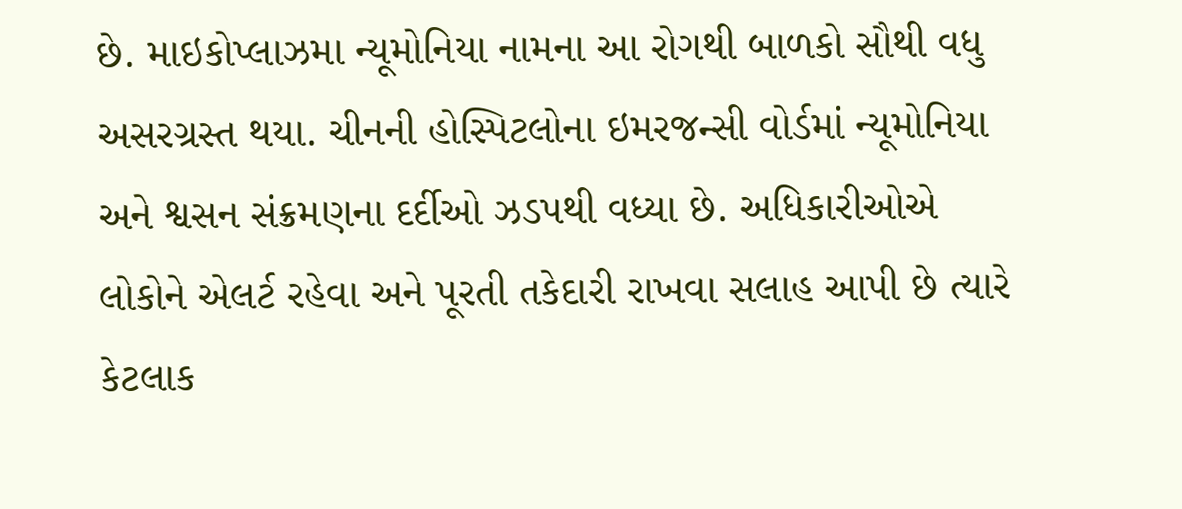છે. માઇકોપ્લાઝમા ન્યૂમોનિયા નામના આ રોગથી બાળકો સૌથી વધુ અસરગ્રસ્ત થયા. ચીનની હોસ્પિટલોના ઇમરજન્સી વોર્ડમાં ન્યૂમોનિયા અને શ્વસન સંક્રમણના દર્દીઓ ઝડપથી વધ્યા છે. અધિકારીઓએ લોકોને એલર્ટ રહેવા અને પૂરતી તકેદારી રાખવા સલાહ આપી છે ત્યારે કેટલાક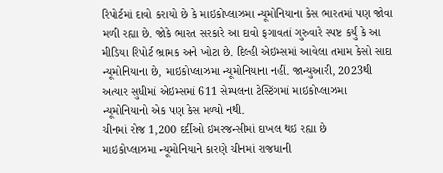રિપોર્ટમાં દાવો કરાયો છે કે માઇકોપ્લાઝમા ન્યૂમોનિયાના કેસ ભારતમાં પણ જોવા મળી રહ્યા છે. જોકે ભારત સરકારે આ દાવો ફગાવતાં ગુરુવારે સ્પષ્ટ કર્યું કે આ મીડિયા રિપોર્ટ ભ્રામક અને ખોટા છે. દિલ્હી એઇમ્સમાં આવેલા તમામ કેસો સાદા ન્યૂમોનિયાના છે, માઇકોપ્લાઝમા ન્યૂમોનિયાના નહીં. જાન્યુઆરી, 2023થી અત્યાર સુધીમાં એઇમ્સમાં 611 સેમ્પલના ટેસ્ટિંગમાં માઇકોપ્લાઝમા ન્યૂમોનિયાનો એક પણ કેસ મળ્યો નથી.
ચીનમાં રોજ 1,200 દર્દીઓ ઇમરજન્સીમાં દાખલ થઇ રહ્યા છે
માઇકોપ્લાઝમા ન્યૂમોનિયાને કારણે ચીનમાં રાજધાની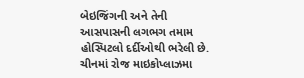બેઇજિંગની અને તેની આસપાસની લગભગ તમામ હોસ્પિટલો દર્દીઓથી ભરેલી છે. ચીનમાં રોજ માઇકોપ્લાઝમા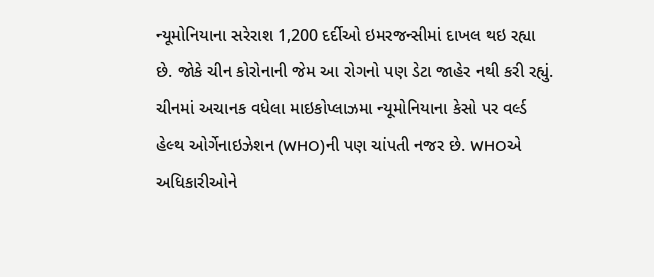ન્યૂમોનિયાના સરેરાશ 1,200 દર્દીઓ ઇમરજન્સીમાં દાખલ થઇ રહ્યા છે. જોકે ચીન કોરોનાની જેમ આ રોગનો પણ ડેટા જાહેર નથી કરી રહ્યું. ચીનમાં અચાનક વધેલા માઇકોપ્લાઝમા ન્યૂમોનિયાના કેસો પર વર્લ્ડ હેલ્થ ઓર્ગેનાઇઝેશન (WHO)ની પણ ચાંપતી નજર છે. WHOએ અધિકારીઓને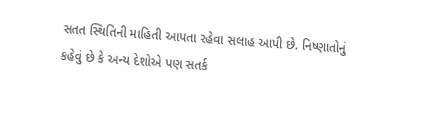સતત સ્થિતિની માહિતી આપતા રહેવા સલાહ આપી છે. નિષ્ણાતોનું કહેવું છે કે અન્ય દેશોએ પણ સતર્ક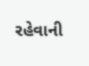રહેવાની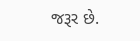જરૂર છે.